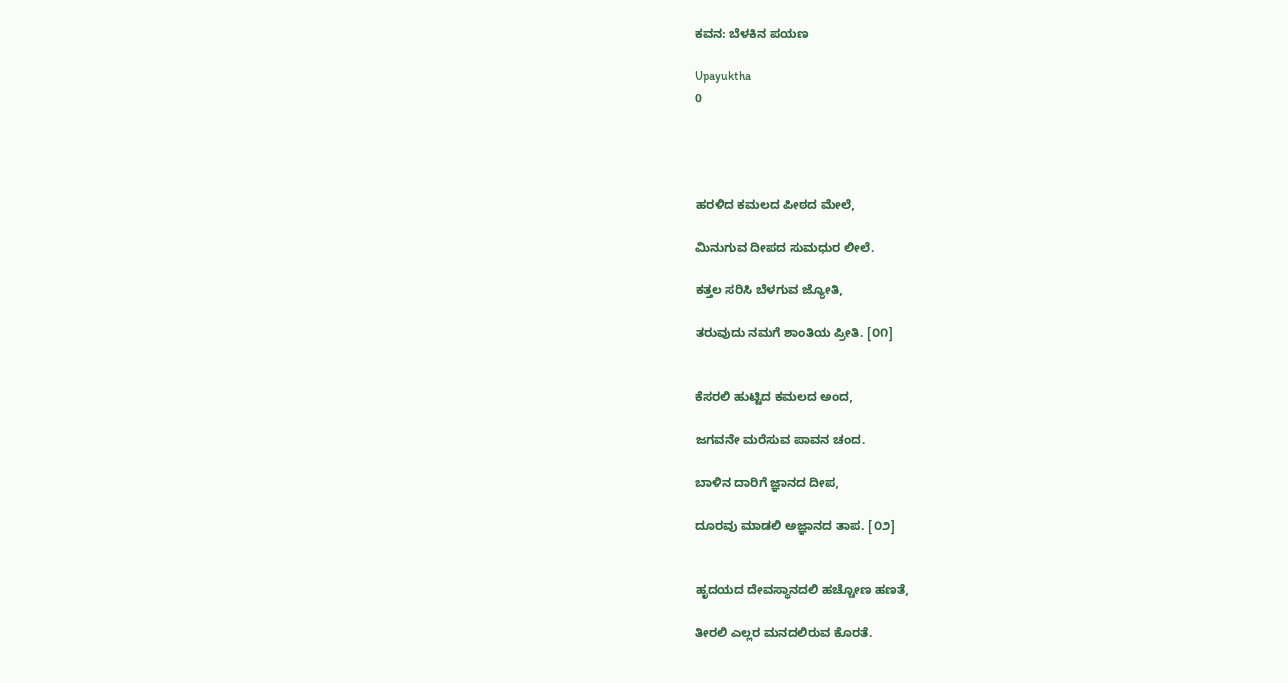ಕವನ: ಬೆಳಕಿನ ಪಯಣ

Upayuktha
0




ಹರಳಿದ ಕಮಲದ ಪೀಠದ ಮೇಲೆ,

ಮಿನುಗುವ ದೀಪದ ಸುಮಧುರ ಲೀಲೆ.

ಕತ್ತಲ ಸರಿಸಿ ಬೆಳಗುವ ಜ್ಯೋತಿ,

ತರುವುದು ನಮಗೆ ಶಾಂತಿಯ ಪ್ರೀತಿ. [೦೧]


ಕೆಸರಲಿ ಹುಟ್ಟಿದ ಕಮಲದ ಅಂದ,

ಜಗವನೇ ಮರೆಸುವ ಪಾವನ ಚಂದ.

ಬಾಳಿನ ದಾರಿಗೆ ಜ್ಞಾನದ ದೀಪ,

ದೂರವು ಮಾಡಲಿ ಅಜ್ಞಾನದ ತಾಪ. [೦೨]


ಹೃದಯದ ದೇವಸ್ಥಾನದಲಿ ಹಚ್ಚೋಣ ಹಣತೆ,

ತೀರಲಿ ಎಲ್ಲರ ಮನದಲಿರುವ ಕೊರತೆ.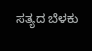ಸತ್ಯದ ಬೆಳಕು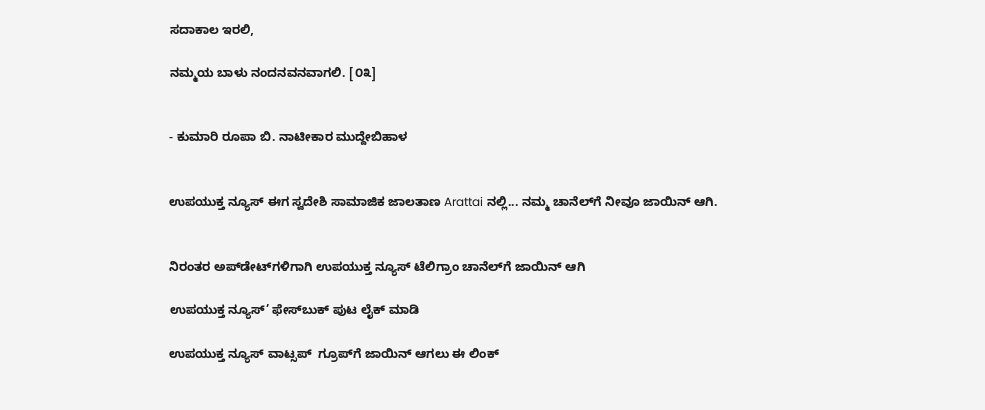ಸದಾಕಾಲ ಇರಲಿ,

ನಮ್ಮಯ ಬಾಳು ನಂದನವನವಾಗಲಿ. [೦೩]


- ಕುಮಾರಿ ರೂಪಾ ಬಿ. ನಾಟೀಕಾರ ಮುದ್ದೇಬಿಹಾಳ


ಉಪಯುಕ್ತ ನ್ಯೂಸ್ ಈಗ ಸ್ವದೇಶಿ ಸಾಮಾಜಿಕ ಜಾಲತಾಣ Arattai ನಲ್ಲಿ... ನಮ್ಮ ಚಾನೆಲ್‌ಗೆ ನೀವೂ ಜಾಯಿನ್ ಆಗಿ.


ನಿರಂತರ ಅಪ್‌ಡೇಟ್‌ಗಳಿಗಾಗಿ ಉಪಯುಕ್ತ ನ್ಯೂಸ್‌ ಟೆಲಿಗ್ರಾಂ ಚಾನೆಲ್‌ಗೆ ಜಾಯಿನ್‌ ಆಗಿ

ಉಪಯುಕ್ತ ನ್ಯೂಸ್‌’ ಫೇಸ್‌ಬುಕ್ ಪುಟ ಲೈಕ್ ಮಾಡಿ

ಉಪಯುಕ್ತ ನ್ಯೂಸ್‌ ವಾಟ್ಸಪ್‌  ಗ್ರೂಪ್‌ಗೆ ಜಾಯಿನ್ ಆಗಲು ಈ ಲಿಂಕ್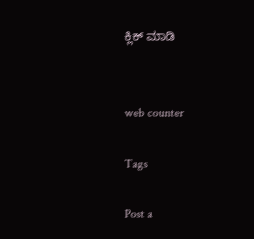ಕ್ಲಿಕ್ ಮಾಡಿ


web counter

Tags

Post a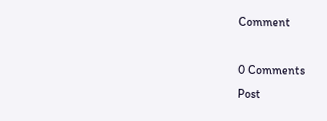Comment

0 Comments
Post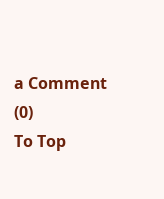a Comment (0)
To Top